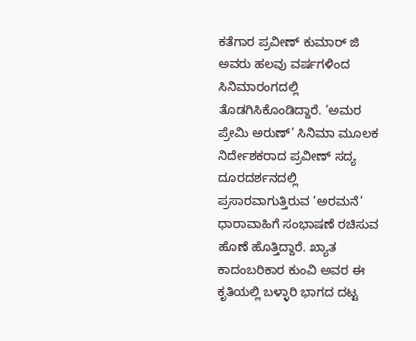ಕತೆಗಾರ ಪ್ರವೀಣ್ ಕುಮಾರ್ ಜಿ ಅವರು ಹಲವು ವರ್ಷಗಳಿಂದ ಸಿನಿಮಾರಂಗದಲ್ಲಿ ತೊಡಗಿಸಿಕೊಂಡಿದ್ದಾರೆ. ‘ಅಮರ ಪ್ರೇಮಿ ಅರುಣ್’ ಸಿನಿಮಾ ಮೂಲಕ ನಿರ್ದೇಶಕರಾದ ಪ್ರವೀಣ್ ಸದ್ಯ ದೂರದರ್ಶನದಲ್ಲಿ ಪ್ರಸಾರವಾಗುತ್ತಿರುವ ‘ಅರಮನೆ’ ಧಾರಾವಾಹಿಗೆ ಸಂಭಾಷಣೆ ರಚಿಸುವ ಹೊಣೆ ಹೊತ್ತಿದ್ದಾರೆ. ಖ್ಯಾತ ಕಾದಂಬರಿಕಾರ ಕುಂವಿ ಅವರ ಈ ಕೃತಿಯಲ್ಲಿ ಬಳ್ಳಾರಿ ಭಾಗದ ದಟ್ಟ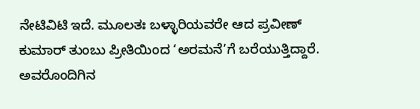ನೇಟಿವಿಟಿ ಇದೆ. ಮೂಲತಃ ಬಳ್ಳಾರಿಯವರೇ ಆದ ಪ್ರವೀಣ್ ಕುಮಾರ್ ತುಂಬು ಪ್ರೀತಿಯಿಂದ ‘ಅರಮನೆ’ಗೆ ಬರೆಯುತ್ತಿದ್ದಾರೆ. ಅವರೊಂದಿಗಿನ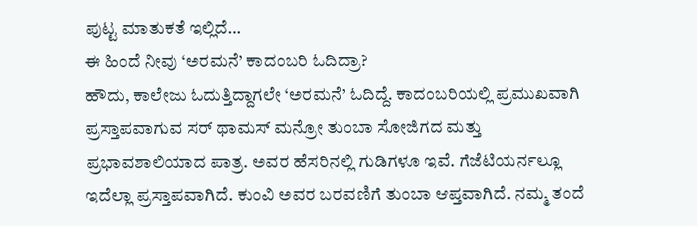ಪುಟ್ಟ ಮಾತುಕತೆ ಇಲ್ಲಿದೆ…
ಈ ಹಿಂದೆ ನೀವು ‘ಅರಮನೆ’ ಕಾದಂಬರಿ ಓದಿದ್ರಾ?
ಹೌದು, ಕಾಲೇಜು ಓದುತ್ತಿದ್ದಾಗಲೇ ‘ಅರಮನೆ’ ಓದಿದ್ದೆ. ಕಾದಂಬರಿಯಲ್ಲಿ ಪ್ರಮುಖವಾಗಿ ಪ್ರಸ್ತಾಪವಾಗುವ ಸರ್ ಥಾಮಸ್ ಮನ್ರೋ ತುಂಬಾ ಸೋಜಿಗದ ಮತ್ತು ಪ್ರಭಾವಶಾಲಿಯಾದ ಪಾತ್ರ. ಅವರ ಹೆಸರಿನಲ್ಲಿ ಗುಡಿಗಳೂ ಇವೆ. ಗೆಜೆಟಿಯರ್ನಲ್ಲೂ ಇದೆಲ್ಲಾ ಪ್ರಸ್ತಾಪವಾಗಿದೆ. ಕುಂವಿ ಅವರ ಬರವಣಿಗೆ ತುಂಬಾ ಆಪ್ತವಾಗಿದೆ. ನಮ್ಮ ತಂದೆ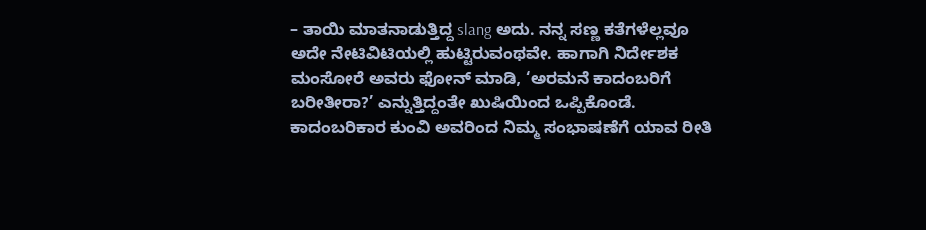– ತಾಯಿ ಮಾತನಾಡುತ್ತಿದ್ದ slang ಅದು. ನನ್ನ ಸಣ್ಣ ಕತೆಗಳೆಲ್ಲವೂ ಅದೇ ನೇಟಿವಿಟಿಯಲ್ಲಿ ಹುಟ್ಟಿರುವಂಥವೇ. ಹಾಗಾಗಿ ನಿರ್ದೇಶಕ ಮಂಸೋರೆ ಅವರು ಫೋನ್ ಮಾಡಿ, ‘ಅರಮನೆ ಕಾದಂಬರಿಗೆ ಬರೀತೀರಾ?’ ಎನ್ನುತ್ತಿದ್ದಂತೇ ಖುಷಿಯಿಂದ ಒಪ್ಪಿಕೊಂಡೆ.
ಕಾದಂಬರಿಕಾರ ಕುಂವಿ ಅವರಿಂದ ನಿಮ್ಮ ಸಂಭಾಷಣೆಗೆ ಯಾವ ರೀತಿ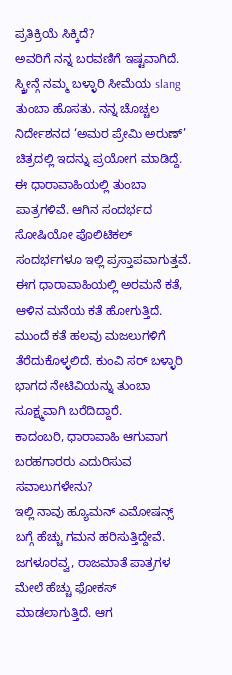ಪ್ರತಿಕ್ರಿಯೆ ಸಿಕ್ಕಿದೆ?
ಅವರಿಗೆ ನನ್ನ ಬರವಣಿಗೆ ಇಷ್ಟವಾಗಿದೆ. ಸ್ಕ್ರೀನ್ಗೆ ನಮ್ಮ ಬಳ್ಳಾರಿ ಸೀಮೆಯ slang ತುಂಬಾ ಹೊಸತು. ನನ್ನ ಚೊಚ್ಚಲ ನಿರ್ದೇಶನದ ‘ಅಮರ ಪ್ರೇಮಿ ಅರುಣ್’ ಚಿತ್ರದಲ್ಲಿ ಇದನ್ನು ಪ್ರಯೋಗ ಮಾಡಿದ್ದೆ. ಈ ಧಾರಾವಾಹಿಯಲ್ಲಿ ತುಂಬಾ ಪಾತ್ರಗಳಿವೆ. ಆಗಿನ ಸಂದರ್ಭದ ಸೋಷಿಯೋ ಪೊಲಿಟಿಕಲ್ ಸಂದರ್ಭಗಳೂ ಇಲ್ಲಿ ಪ್ರಸ್ತಾಪವಾಗುತ್ತವೆ. ಈಗ ಧಾರಾವಾಹಿಯಲ್ಲಿ ಅರಮನೆ ಕತೆ, ಆಳಿನ ಮನೆಯ ಕತೆ ಹೋಗುತ್ತಿದೆ. ಮುಂದೆ ಕತೆ ಹಲವು ಮಜಲುಗಳಿಗೆ ತೆರೆದುಕೊಳ್ಳಲಿದೆ. ಕುಂವಿ ಸರ್ ಬಳ್ಳಾರಿ ಭಾಗದ ನೇಟಿವಿಯನ್ನು ತುಂಬಾ ಸೂಕ್ಷ್ಮವಾಗಿ ಬರೆದಿದ್ದಾರೆ.
ಕಾದಂಬರಿ, ಧಾರಾವಾಹಿ ಆಗುವಾಗ ಬರಹಗಾರರು ಎದುರಿಸುವ ಸವಾಲುಗಳೇನು?
ಇಲ್ಲಿ ನಾವು ಹ್ಯೂಮನ್ ಎಮೋಷನ್ಸ್ ಬಗ್ಗೆ ಹೆಚ್ಚು ಗಮನ ಹರಿಸುತ್ತಿದ್ದೇವೆ. ಜಗಳೂರವ್ವ, ರಾಜಮಾತೆ ಪಾತ್ರಗಳ ಮೇಲೆ ಹೆಚ್ಚು ಫೋಕಸ್ ಮಾಡಲಾಗುತ್ತಿದೆ. ಆಗ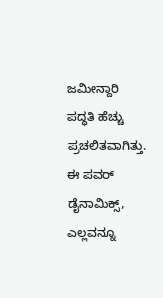ಜಮೀನ್ದಾರಿ ಪದ್ಧತಿ ಹೆಚ್ಚು ಪ್ರಚಲಿತವಾಗಿತ್ತು. ಈ ಪವರ್ ಡೈನಾಮಿಕ್ಸ್, ಎಲ್ಲವನ್ನೂ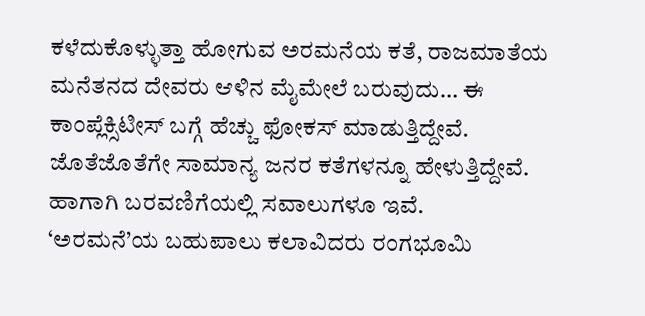ಕಳೆದುಕೊಳ್ಳುತ್ತಾ ಹೋಗುವ ಅರಮನೆಯ ಕತೆ, ರಾಜಮಾತೆಯ ಮನೆತನದ ದೇವರು ಆಳಿನ ಮೈಮೇಲೆ ಬರುವುದು… ಈ ಕಾಂಪ್ಲೆಕ್ಸಿಟೀಸ್ ಬಗ್ಗೆ ಹೆಚ್ಚು ಫೋಕಸ್ ಮಾಡುತ್ತಿದ್ದೇವೆ. ಜೊತೆಜೊತೆಗೇ ಸಾಮಾನ್ಯ ಜನರ ಕತೆಗಳನ್ನೂ ಹೇಳುತ್ತಿದ್ದೇವೆ. ಹಾಗಾಗಿ ಬರವಣಿಗೆಯಲ್ಲಿ ಸವಾಲುಗಳೂ ಇವೆ.
‘ಅರಮನೆ’ಯ ಬಹುಪಾಲು ಕಲಾವಿದರು ರಂಗಭೂಮಿ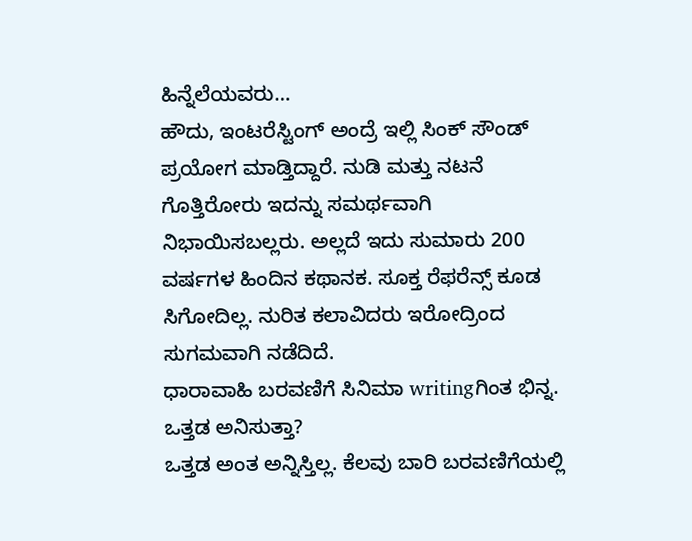ಹಿನ್ನೆಲೆಯವರು…
ಹೌದು, ಇಂಟರೆಸ್ಟಿಂಗ್ ಅಂದ್ರೆ ಇಲ್ಲಿ ಸಿಂಕ್ ಸೌಂಡ್ ಪ್ರಯೋಗ ಮಾಡ್ತಿದ್ದಾರೆ. ನುಡಿ ಮತ್ತು ನಟನೆ ಗೊತ್ತಿರೋರು ಇದನ್ನು ಸಮರ್ಥವಾಗಿ ನಿಭಾಯಿಸಬಲ್ಲರು. ಅಲ್ಲದೆ ಇದು ಸುಮಾರು 200 ವರ್ಷಗಳ ಹಿಂದಿನ ಕಥಾನಕ. ಸೂಕ್ತ ರೆಫರೆನ್ಸ್ ಕೂಡ ಸಿಗೋದಿಲ್ಲ. ನುರಿತ ಕಲಾವಿದರು ಇರೋದ್ರಿಂದ ಸುಗಮವಾಗಿ ನಡೆದಿದೆ.
ಧಾರಾವಾಹಿ ಬರವಣಿಗೆ ಸಿನಿಮಾ writingಗಿಂತ ಭಿನ್ನ. ಒತ್ತಡ ಅನಿಸುತ್ತಾ?
ಒತ್ತಡ ಅಂತ ಅನ್ನಿಸ್ತಿಲ್ಲ. ಕೆಲವು ಬಾರಿ ಬರವಣಿಗೆಯಲ್ಲಿ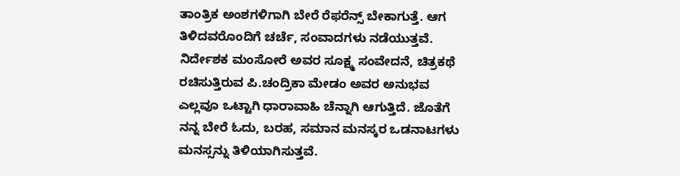ತಾಂತ್ರಿಕ ಅಂಶಗಳಿಗಾಗಿ ಬೇರೆ ರೆಫರೆನ್ಸ್ ಬೇಕಾಗುತ್ತೆ. ಆಗ ತಿಳಿದವರೊಂದಿಗೆ ಚರ್ಚೆ, ಸಂವಾದಗಳು ನಡೆಯುತ್ತವೆ. ನಿರ್ದೇಶಕ ಮಂಸೋರೆ ಅವರ ಸೂಕ್ಷ್ಮ ಸಂವೇದನೆ, ಚಿತ್ರಕಥೆ ರಚಿಸುತ್ತಿರುವ ಪಿ.ಚಂದ್ರಿಕಾ ಮೇಡಂ ಅವರ ಅನುಭವ ಎಲ್ಲವೂ ಒಟ್ಟಾಗಿ ಧಾರಾವಾಹಿ ಚೆನ್ನಾಗಿ ಆಗುತ್ತಿದೆ. ಜೊತೆಗೆ ನನ್ನ ಬೇರೆ ಓದು, ಬರಹ, ಸಮಾನ ಮನಸ್ಕರ ಒಡನಾಟಗಳು ಮನಸ್ಸನ್ನು ತಿಳಿಯಾಗಿಸುತ್ತವೆ.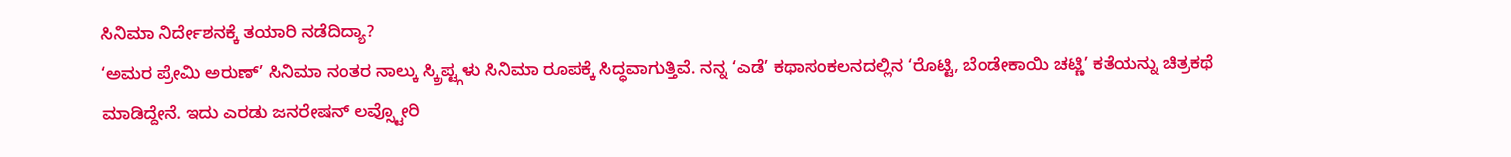ಸಿನಿಮಾ ನಿರ್ದೇಶನಕ್ಕೆ ತಯಾರಿ ನಡೆದಿದ್ಯಾ?
‘ಅಮರ ಪ್ರೇಮಿ ಅರುಣ್’ ಸಿನಿಮಾ ನಂತರ ನಾಲ್ಕು ಸ್ಕ್ರಿಪ್ಟ್ಗಳು ಸಿನಿಮಾ ರೂಪಕ್ಕೆ ಸಿದ್ಧವಾಗುತ್ತಿವೆ. ನನ್ನ ‘ಎಡೆ’ ಕಥಾಸಂಕಲನದಲ್ಲಿನ ‘ರೊಟ್ಟಿ, ಬೆಂಡೇಕಾಯಿ ಚಟ್ಣಿ’ ಕತೆಯನ್ನು ಚಿತ್ರಕಥೆ ಮಾಡಿದ್ದೇನೆ. ಇದು ಎರಡು ಜನರೇಷನ್ ಲವ್ಸ್ಟೋರಿ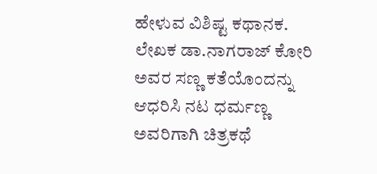ಹೇಳುವ ವಿಶಿಷ್ಟ ಕಥಾನಕ. ಲೇಖಕ ಡಾ.ನಾಗರಾಜ್ ಕೋರಿ ಅವರ ಸಣ್ಣ ಕತೆಯೊಂದನ್ನು ಆಧರಿಸಿ ನಟ ಧರ್ಮಣ್ಣ ಅವರಿಗಾಗಿ ಚಿತ್ರಕಥೆ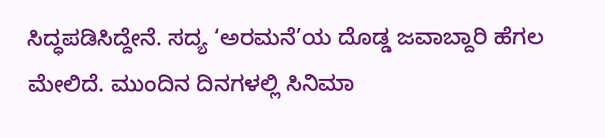ಸಿದ್ಧಪಡಿಸಿದ್ದೇನೆ. ಸದ್ಯ ‘ಅರಮನೆ’ಯ ದೊಡ್ಡ ಜವಾಬ್ದಾರಿ ಹೆಗಲ ಮೇಲಿದೆ. ಮುಂದಿನ ದಿನಗಳಲ್ಲಿ ಸಿನಿಮಾ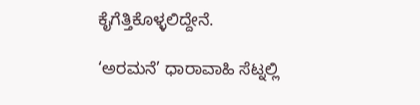ಕೈಗೆತ್ತಿಕೊಳ್ಳಲಿದ್ದೇನೆ.

‘ಅರಮನೆ’ ಧಾರಾವಾಹಿ ಸೆಟ್ನಲ್ಲಿ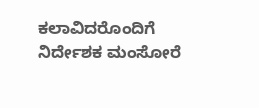ಕಲಾವಿದರೊಂದಿಗೆ ನಿರ್ದೇಶಕ ಮಂಸೋರೆ